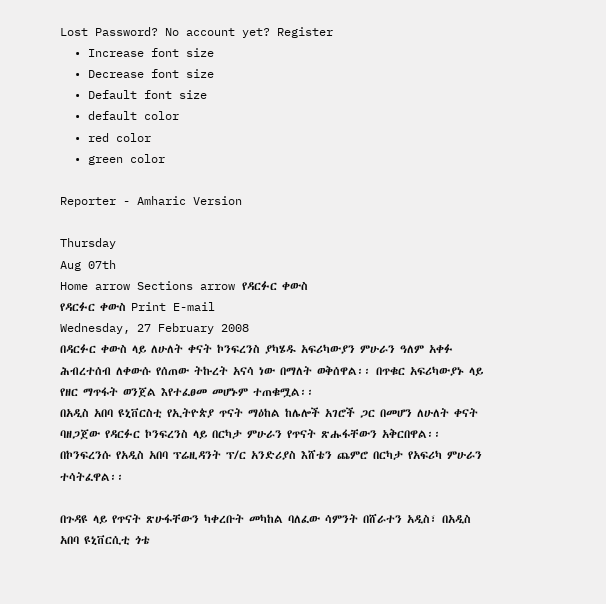Lost Password? No account yet? Register
  • Increase font size
  • Decrease font size
  • Default font size
  • default color
  • red color
  • green color

Reporter - Amharic Version

Thursday
Aug 07th
Home arrow Sections arrow የዳርፉር ቀውስ
የዳርፉር ቀውስ Print E-mail
Wednesday, 27 February 2008
በዳርፉር ቀውስ ላይ ለሁለት ቀናት ኮንፍረንስ ያካሄዱ አፍሪካውያን ምሁራን ዓለም አቀፉ ሕብረተሰብ ለቀውሱ የሰጠው ትኩረት አናሳ ነው በማለት ወቅሰዋል፡፡ በጥቁር አፍሪካውያኑ ላይ የዘር ማጥፋት ወንጀል እየተፈፀመ መሆኑም ተጠቁሟል፡፡
በአዲስ አበባ ዩኒቨርስቲ የኢትዮጵያ ጥናት ማዕከል ከሌሎች አገሮች ጋር በመሆን ለሁለት ቀናት ባዘጋጀው የዳርፉር ኮንፍረንስ ላይ በርካታ ምሁራን የጥናት ጽሑፋቸውን አቅርበዋል፡፡ በኮንፍረንሱ የአዲስ አበባ ፕሬዚዳንት ፕ/ር አንድሪያስ እሸቴን ጨምሮ በርካታ የአፍሪካ ምሁራን ተሳትፈዋል፡፡

በጉዳዩ ላይ የጥናት ጽሁፋቸውን ካቀረቡት መካከል ባለፈው ሳምንት በሸራተን አዲስ፣ በአዲስ አበባ ዩኒቨርሲቲ ጎቴ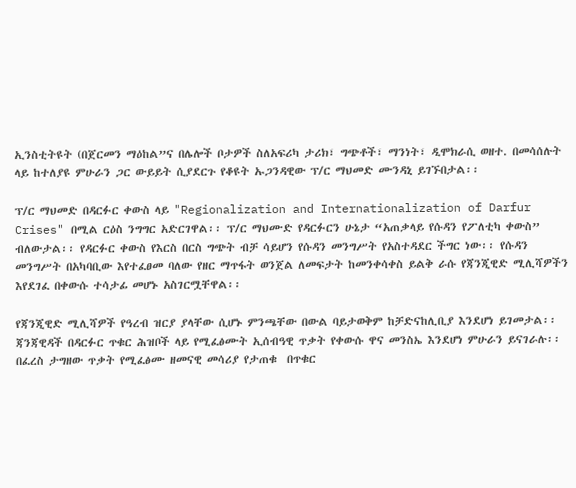ኢንስቲትዩት (በጀርመን ማዕከል”ና በሌሎች ቦታዎች ስለአፍሪካ ታሪክ፣ ግጭቶች፣ ማንነት፣ ዲሞክራሲ ወዘተ. በመሳሰሉት ላይ ከተለያዩ ምሁራን ጋር ውይይት ሲያደርጉ የቆዩት ኡጋንዳዊው ፕ/ር ማህመድ ሙንዳኒ ይገኙበታል፡፡

ፕ/ር ማህመድ በዳርፉር ቀውስ ላይ "Regionalization and Internationalization of Darfur Crises" በሚል ርዕስ ንግግር አድርገዋል፡፡ ፕ/ር ማህሙድ የዳርፉርን ሁኔታ “አጠቃላይ የሱዳን የፖለቲካ ቀውስ” ብለውታል፡፡ የዳርፉር ቀውስ የእርስ በርስ ግጭት ብቻ ሳይሆን የሱዳን መንግሥት የአስተዳደር ችግር ነው፡፡ የሱዳን መንግሥት በአካባቢው እየተፈፀመ ባለው የዘር ማጥፋት ወንጀል ለመፍታት ከመንቀሳቀስ ይልቅ ራሱ የጃንጂዊድ ሚሊሻዎችን እየደገፈ በቀውሱ ተሳታፊ መሆኑ አስገርሟቸዋል፡፡

የጃንጂዊድ ሚሊሻዎች የዓረብ ዝርያ ያላቸው ሲሆኑ ምንጫቸው በውል ባይታወቅም ከቻድናከሊቢያ እንደሆነ ይገመታል፡፡ ጃንጃዊዳች በዳርፉር ጥቁር ሕዝቦች ላይ የሚፈፅሙት ኢሰብዓዊ ጥቃት የቀውሱ ዋና መንስኤ እንደሆነ ምሁራን ይናገራሉ፡፡ በፈረስ ታግዘው ጥቃት የሚፈፅሙ ዘመናዊ መሳሪያ የታጠቁ  በጥቁር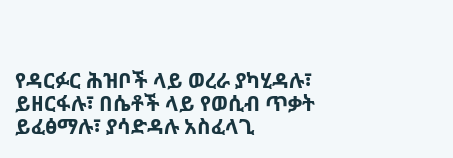የዳርፉር ሕዝቦች ላይ ወረራ ያካሂዳሉ፣ ይዘርፋሉ፣ በሴቶች ላይ የወሲብ ጥቃት ይፈፅማሉ፣ ያሳድዳሉ አስፈላጊ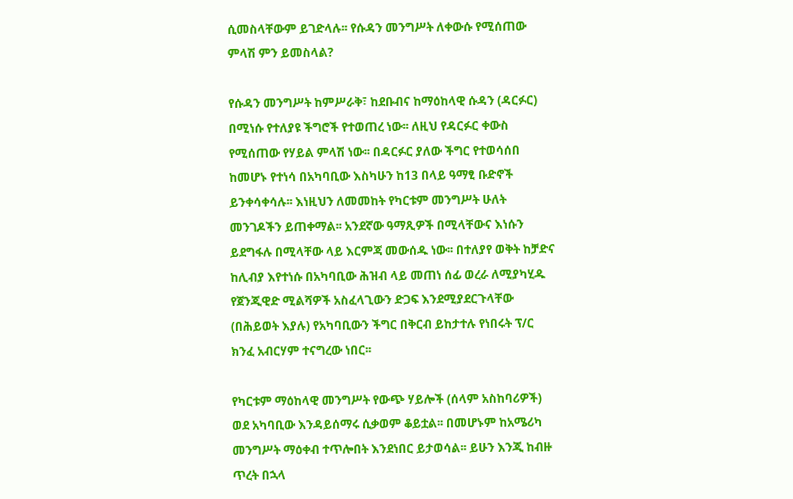ሲመስላቸውም ይገድላሉ፡፡ የሱዳን መንግሥት ለቀውሱ የሚሰጠው ምላሽ ምን ይመስላል?

የሱዳን መንግሥት ከምሥራቅ፣ ከደቡብና ከማዕከላዊ ሱዳን (ዳርፉር) በሚነሱ የተለያዩ ችግሮች የተወጠረ ነው፡፡ ለዚህ የዳርፉር ቀውስ የሚሰጠው የሃይል ምላሽ ነው፡፡ በዳርፉር ያለው ችግር የተወሳሰበ ከመሆኑ የተነሳ በአካባቢው እስካሁን ከ13 በላይ ዓማፂ ቡድኖች ይንቀሳቀሳሉ፡፡ እነዚህን ለመመከት የካርቱም መንግሥት ሁለት መንገዶችን ይጠቀማል፡፡ አንደኛው ዓማጺዎች በሚላቸውና እነሱን ይደግፋሉ በሚላቸው ላይ እርምጃ መውሰዱ ነው፡፡ በተለያየ ወቅት ከቻድና ከሊብያ እየተነሱ በአካባቢው ሕዝብ ላይ መጠነ ሰፊ ወረራ ለሚያካሂዱ የጀንጂዊድ ሚልሻዎች አስፈላጊውን ድጋፍ እንደሚያደርጉላቸው (በሕይወት እያሉ) የአካባቢውን ችግር በቅርብ ይከታተሉ የነበሩት ፕ/ር ክንፈ አብርሃም ተናግረው ነበር፡፡

የካርቱም ማዕከላዊ መንግሥት የውጭ ሃይሎች (ሰላም አስከባሪዎች) ወደ አካባቢው እንዳይሰማሩ ሲቃወም ቆይቷል፡፡ በመሆኑም ከአሜሪካ መንግሥት ማዕቀብ ተጥሎበት እንደነበር ይታወሳል፡፡ ይሁን እንጂ ከብዙ ጥረት በኋላ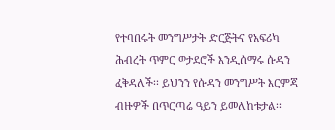የተባበሩት መንግሥታት ድርጅትና የአፍሪካ ሕብረት ጥምር ወታደሮች እንዲሰማሩ ሱዳን ፈቅዳለች፡፡ ይህንን የሱዳን መንግሥት እርምጃ ብዙዎች በጥርጣሬ ዓይን ይመለከቱታል፡፡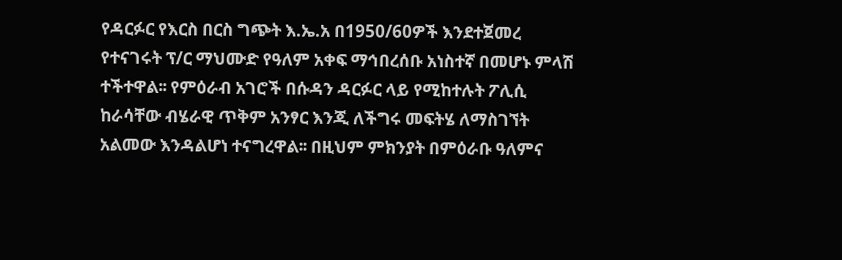የዳርፉር የእርስ በርስ ግጭት እ.ኤ.አ በ1950/60ዎች እንደተጀመረ የተናገሩት ፕ/ር ማህሙድ የዓለም አቀፍ ማኅበረሰቡ አነስተኛ በመሆኑ ምላሽ ተችተዋል፡፡ የምዕራብ አገሮች በሱዳን ዳርፉር ላይ የሚከተሉት ፖሊሲ ከራሳቸው ብሄራዊ ጥቅም አንፃር እንጂ ለችግሩ መፍትሄ ለማስገኘት አልመው እንዳልሆነ ተናግረዋል፡፡ በዚህም ምክንያት በምዕራቡ ዓለምና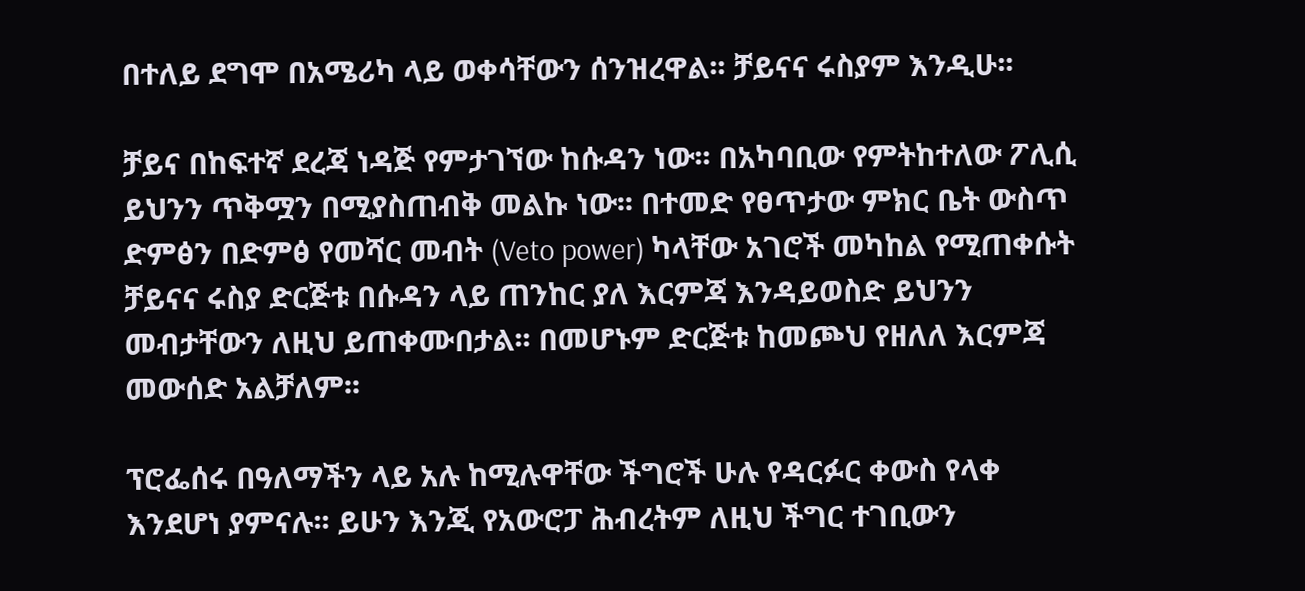በተለይ ደግሞ በአሜሪካ ላይ ወቀሳቸውን ሰንዝረዋል፡፡ ቻይናና ሩስያም እንዲሁ፡፡

ቻይና በከፍተኛ ደረጃ ነዳጅ የምታገኘው ከሱዳን ነው፡፡ በአካባቢው የምትከተለው ፖሊሲ ይህንን ጥቅሟን በሚያስጠብቅ መልኩ ነው፡፡ በተመድ የፀጥታው ምክር ቤት ውስጥ ድምፅን በድምፅ የመሻር መብት (Veto power) ካላቸው አገሮች መካከል የሚጠቀሱት ቻይናና ሩስያ ድርጅቱ በሱዳን ላይ ጠንከር ያለ እርምጃ እንዳይወስድ ይህንን መብታቸውን ለዚህ ይጠቀሙበታል፡፡ በመሆኑም ድርጅቱ ከመጮህ የዘለለ እርምጃ መውሰድ አልቻለም፡፡

ፕሮፌሰሩ በዓለማችን ላይ አሉ ከሚሉዋቸው ችግሮች ሁሉ የዳርፉር ቀውስ የላቀ እንደሆነ ያምናሉ፡፡ ይሁን እንጂ የአውሮፓ ሕብረትም ለዚህ ችግር ተገቢውን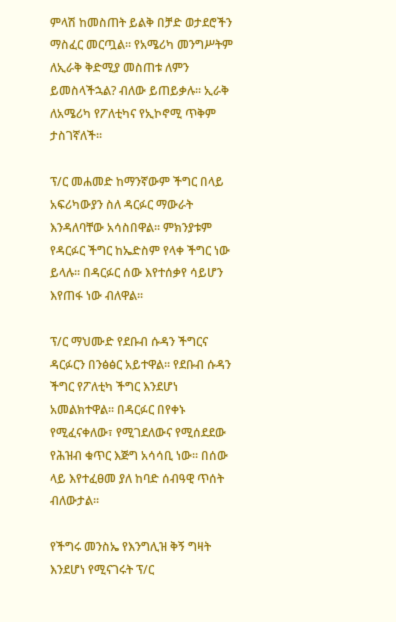ምላሽ ከመስጠት ይልቅ በቻድ ወታደሮችን ማስፈር መርጧል፡፡ የአሜሪካ መንግሥትም ለኢራቅ ቅድሚያ መስጠቱ ለምን ይመስላችኋል? ብለው ይጠይቃሉ፡፡ ኢራቅ ለአሜሪካ የፖለቲካና የኢኮኖሚ ጥቅም ታስገኛለች፡፡

ፕ/ር መሐመድ ከማንኛውም ችግር በላይ አፍሪካውያን ስለ ዳርፉር ማውራት እንዳለባቸው አሳስበዋል፡፡ ምክንያቱም የዳርፉር ችግር ከኤድስም የላቀ ችግር ነው ይላሉ፡፡ በዳርፉር ሰው እየተሰቃየ ሳይሆን እየጠፋ ነው ብለዋል፡፡

ፕ/ር ማህሙድ የደቡብ ሱዳን ችግርና ዳርፉርን በንፅፅር አይተዋል፡፡ የደቡብ ሱዳን ችግር የፖለቲካ ችግር እንደሆነ አመልክተዋል፡፡ በዳርፉር በየቀኑ የሚፈናቀለው፣ የሚገደለውና የሚሰደደው የሕዝብ ቁጥር እጅግ አሳሳቢ ነው፡፡ በሰው ላይ እየተፈፀመ ያለ ከባድ ሰብዓዊ ጥሰት ብለውታል፡፡

የችግሩ መንስኤ የእንግሊዝ ቅኝ ግዛት እንደሆነ የሚናገሩት ፕ/ር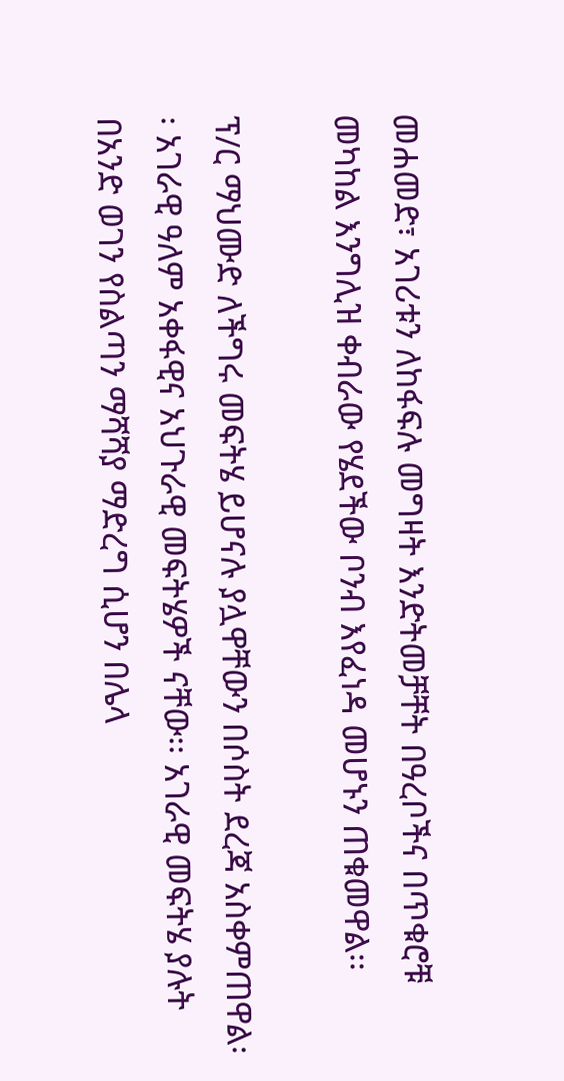መሐመድ፣ አገሪቱን ለከፋፍሉ መግዛት እንድትመቻቸት በዓረቦችና በጥቁሮቹ መካከል እንግሊዝ ቀብራው የሄደችው ቦንብ እየፈነዳ መሆኑን ጠቁመዋል፡፡

ፕ/ር ማህሙድ ለችግሩ መፍትሄ ይሆናሉ ያሏዋቸውን በሶስት ደረጃ አስቀምጠዋል፡፡ አገራዊ ዓለም አቀፋዊና አህጉራዊ መፍትሄዎች ናቸው፡፡ አገራዊ መፍትሄ ያሉት በአንድ ወገን የስልጣን ማሻሻያ ማድረግ ሲሆን በሌላ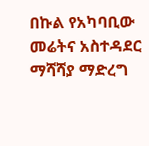በኩል የአካባቢው መሬትና አስተዳደር ማሻሻያ ማድረግ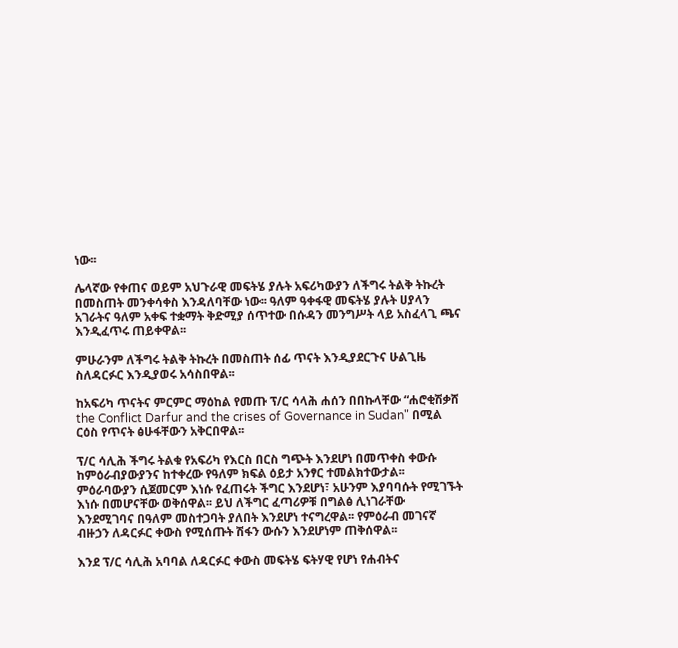ነው፡፡

ሌላኛው የቀጠና ወይም አህጉራዊ መፍትሄ ያሉት አፍሪካውያን ለችግሩ ትልቅ ትኩረት በመስጠት መንቀሳቀስ እንዳለባቸው ነው፡፡ ዓለም ዓቀፋዊ መፍትሄ ያሉት ሀያላን አገራትና ዓለም አቀፍ ተቋማት ቅድሚያ ሰጥተው በሱዳን መንግሥት ላይ አስፈላጊ ጫና እንዲፈጥሩ ጠይቀዋል፡፡

ምሁራንም ለችግሩ ትልቅ ትኩረት በመስጠት ሰፊ ጥናት እንዲያደርጉና ሁልጊዜ ስለዳርፉር እንዲያወሩ አሳስበዋል፡፡

ከአፍሪካ ጥናትና ምርምር ማዕከል የመጡ ፕ/ር ሳላሕ ሐሰን በበኩላቸው “ሐሮቂሽቃሸ the Conflict Darfur and the crises of Governance in Sudan" በሚል ርዕስ የጥናት ፅሁፋቸውን አቅርበዋል፡፡

ፕ/ር ሳሊሕ ችግሩ ትልቁ የአፍሪካ የእርስ በርስ ግጭት እንደሆነ በመጥቀስ ቀውሱ ከምዕራብያውያንና ከተቀረው የዓለም ክፍል ዕይታ አንፃር ተመልክተውታል፡፡ ምዕራባውያን ሲጀመርም እነሱ የፈጠሩት ችግር እንደሆነ፣ አሁንም እያባባሱት የሚገኙት እነሱ በመሆናቸው ወቅሰዋል፡፡ ይህ ለችግር ፈጣሪዎቹ በግልፅ ሊነገራቸው እንደሚገባና በዓለም መስተጋባት ያለበት እንደሆነ ተናግረዋል፡፡ የምዕራብ መገናኛ ብዙኃን ለዳርፉር ቀውስ የሚሰጡት ሽፋን ውሱን እንደሆነም ጠቅሰዋል፡፡

እንደ ፕ/ር ሳሊሕ አባባል ለዳርፉር ቀውስ መፍትሄ ፍትሃዊ የሆነ የሐብትና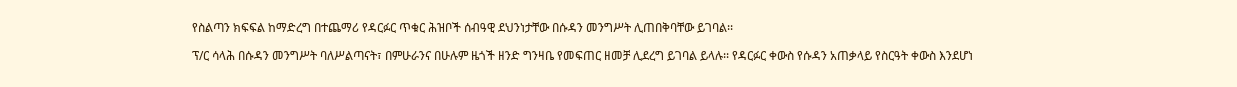የስልጣን ክፍፍል ከማድረግ በተጨማሪ የዳርፉር ጥቁር ሕዝቦች ሰብዓዊ ደህንነታቸው በሱዳን መንግሥት ሊጠበቅባቸው ይገባል፡፡

ፕ/ር ሳላሕ በሱዳን መንግሥት ባለሥልጣናት፣ በምሁራንና በሁሉም ዜጎች ዘንድ ግንዛቤ የመፍጠር ዘመቻ ሊደረግ ይገባል ይላሉ፡፡ የዳርፉር ቀውስ የሱዳን አጠቃላይ የስርዓት ቀውስ እንደሆነ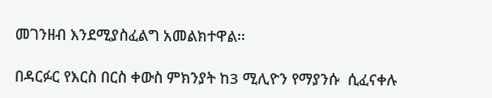መገንዘብ እንደሚያስፈልግ አመልክተዋል፡፡

በዳርፉር የእርስ በርስ ቀውስ ምክንያት ከ3 ሚሊዮን የማያንሱ  ሲፈናቀሉ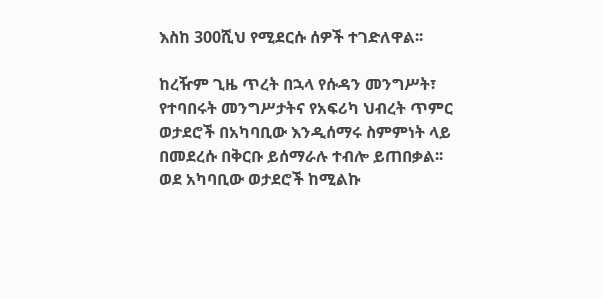እስከ 300ሺህ የሚደርሱ ሰዎች ተገድለዋል፡፡

ከረዥም ጊዜ ጥረት በኋላ የሱዳን መንግሥት፣ የተባበሩት መንግሥታትና የአፍሪካ ህብረት ጥምር ወታደሮች በአካባቢው እንዲሰማሩ ስምምነት ላይ በመደረሱ በቅርቡ ይሰማራሉ ተብሎ ይጠበቃል፡፡ ወደ አካባቢው ወታደሮች ከሚልኩ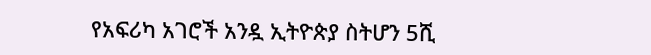የአፍሪካ አገሮች አንዷ ኢትዮጵያ ስትሆን 5ሺ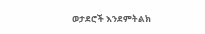ወታደሮች እንደምትልክ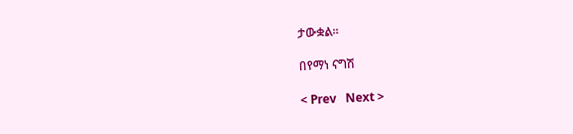ታውቋል፡፡

በየማነ ናግሽ

< Prev   Next >